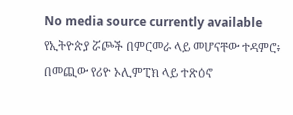No media source currently available
የኢትዮጵያ ሯጮች በምርመራ ላይ መሆናቸው ተዳምሮ፥ በመጪው የሪዮ ኦሊምፒክ ላይ ተጽዕኖ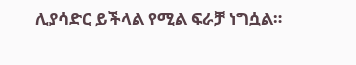ሊያሳድር ይችላል የሚል ፍራቻ ነግሷል።